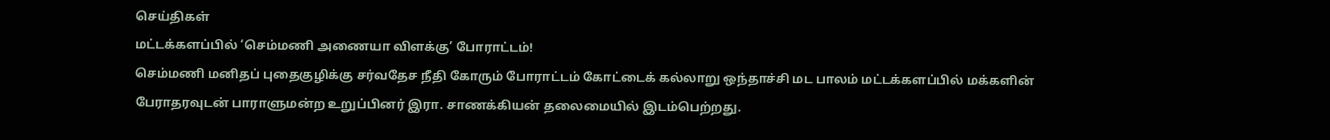செய்திகள்
மட்டக்களப்பில் ‘செம்மணி அணையா விளக்கு’ போராட்டம்!
செம்மணி மனிதப் புதைகுழிக்கு சர்வதேச நீதி கோரும் போராட்டம் கோட்டைக் கல்லாறு ஒந்தாச்சி மட பாலம் மட்டக்களப்பில் மக்களின் பேராதரவுடன் பாராளுமன்ற உறுப்பினர் இரா. சாணக்கியன் தலைமையில் இடம்பெற்றது.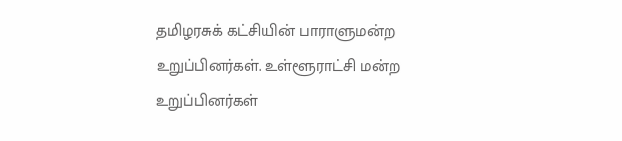தமிழரசுக் கட்சியின் பாராளுமன்ற உறுப்பினர்கள். உள்ளூராட்சி மன்ற உறுப்பினர்கள்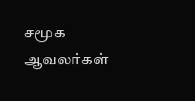சமூக ஆவலர்கள்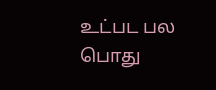உட்பட பல பொது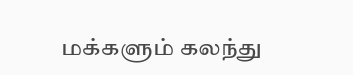மக்களும் கலந்து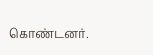கொண்டனர்.